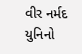વીર નર્મદ યુનિનો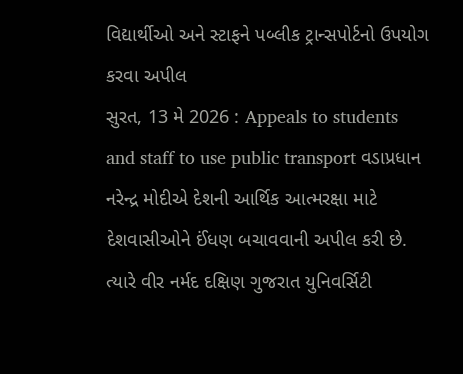વિદ્યાર્થીઓ અને સ્ટાફને પબ્લીક ટ્રાન્સપોર્ટનો ઉપયોગ કરવા અપીલ
સુરત, 13 મે 2026 : Appeals to students and staff to use public transport વડાપ્રધાન નરેન્દ્ર મોદીએ દેશની આર્થિક આત્મરક્ષા માટે દેશવાસીઓને ઈંધણ બચાવવાની અપીલ કરી છે. ત્યારે વીર નર્મદ દક્ષિણ ગુજરાત યુનિવર્સિટી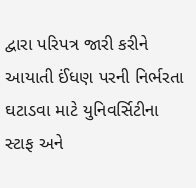દ્વારા પરિપત્ર જારી કરીને આયાતી ઈંધણ પરની નિર્ભરતા ઘટાડવા માટે યુનિવર્સિટીના સ્ટાફ અને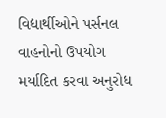વિદ્યાર્થીઓને પર્સનલ વાહનોનો ઉપયોગ મર્યાદિત કરવા અનુરોધ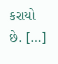કરાયો છે. […]